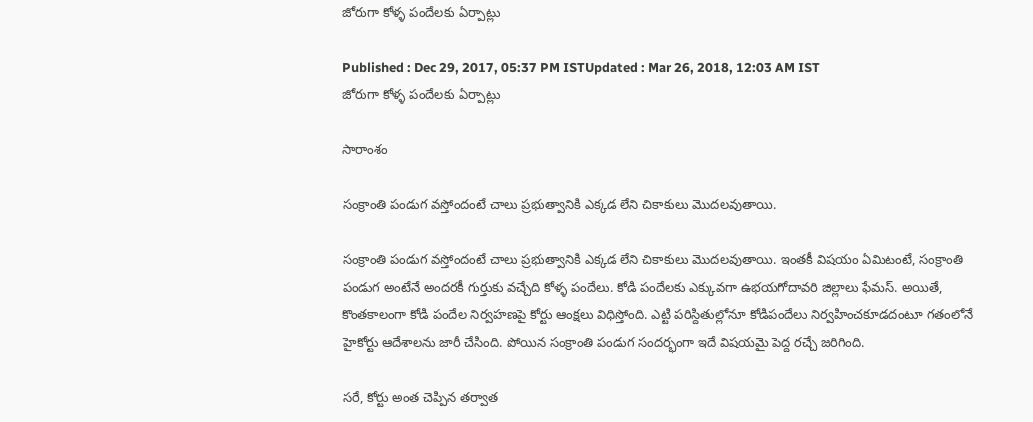జోరుగా కోళ్ళ పందేలకు ఏర్పాట్లు

Published : Dec 29, 2017, 05:37 PM ISTUpdated : Mar 26, 2018, 12:03 AM IST
జోరుగా కోళ్ళ పందేలకు ఏర్పాట్లు

సారాంశం

సంక్రాంతి పండుగ వస్తోందంటే చాలు ప్రభుత్వానికి ఎక్కడ లేని చికాకులు మొదలవుతాయి.

సంక్రాంతి పండుగ వస్తోందంటే చాలు ప్రభుత్వానికి ఎక్కడ లేని చికాకులు మొదలవుతాయి. ఇంతకీ విషయం ఏమిటంటే, సంక్రాంతి పండుగ అంటేనే అందరకీ గుర్తుకు వచ్చేది కోళ్ళ పందేలు. కోడి పందేలకు ఎక్కువగా ఉభయగోదావరి జిల్లాలు ఫేమస్. అయితే, కొంతకాలంగా కోడి పందేల నిర్వహణపై కోర్టు ఆంక్షలు విధిస్తోంది. ఎట్టి పరిస్దితుల్లోనూ కోడిపందేలు నిర్వహించకూడదంటూ గతంలోనే హైకోర్టు ఆదేశాలను జారీ చేసింది. పోయిన సంక్రాంతి పండుగ సందర్భంగా ఇదే విషయమై పెద్ద రచ్చే జరిగింది.

సరే, కోర్టు అంత చెప్పిన తర్వాత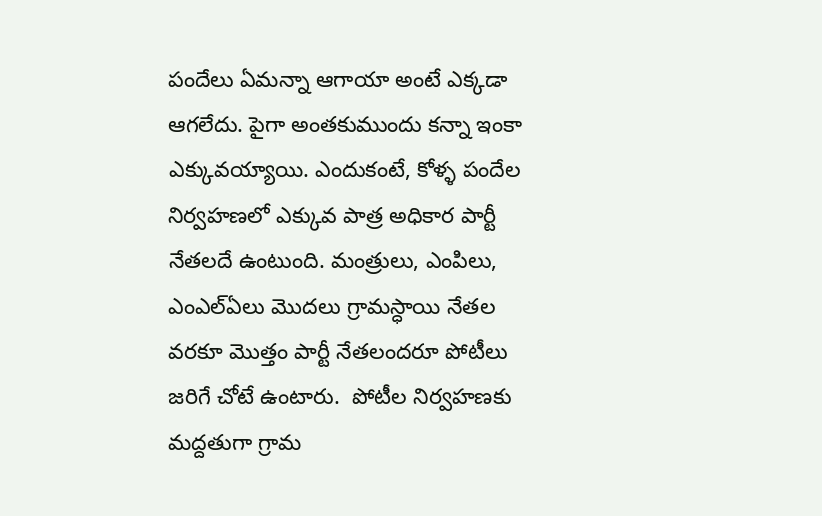పందేలు ఏమన్నా ఆగాయా అంటే ఎక్కడా ఆగలేదు. పైగా అంతకుముందు కన్నా ఇంకా ఎక్కువయ్యాయి. ఎందుకంటే, కోళ్ళ పందేల నిర్వహణలో ఎక్కువ పాత్ర అధికార పార్టీ నేతలదే ఉంటుంది. మంత్రులు, ఎంపిలు, ఎంఎల్ఏలు మొదలు గ్రామస్ధాయి నేతల వరకూ మొత్తం పార్టీ నేతలందరూ పోటీలు జరిగే చోటే ఉంటారు.  పోటీల నిర్వహణకు మద్దతుగా గ్రామ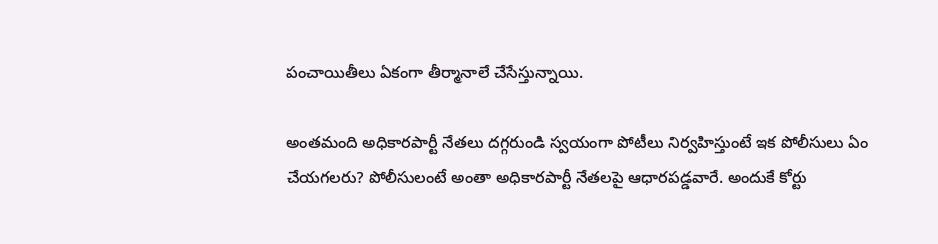పంచాయితీలు ఏకంగా తీర్మానాలే చేసేస్తున్నాయి.

అంతమంది అధికారపార్టీ నేతలు దగ్గరుండి స్వయంగా పోటీలు నిర్వహిస్తుంటే ఇక పోలీసులు ఏం చేయగలరు? పోలీసులంటే అంతా అధికారపార్టీ నేతలపై ఆధారపడ్డవారే. అందుకే కోర్టు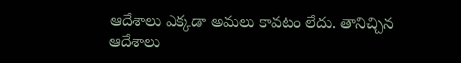ఆదేశాలు ఎక్కడా అమలు కావటం లేదు. తానిచ్చిన ఆదేశాలు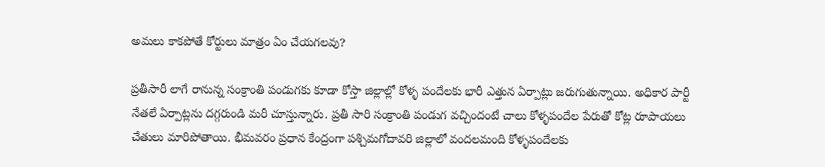అమలు కాకపోతే కోర్టులు మాత్రం ఏం చేయగలవు?

ప్రతీసారీ లాగే రానున్న సంక్రాంతి పండుగకు కూడా కోస్తా జిల్లాల్లో కోళ్ళ పందేలకు భారీ ఎత్తున ఏర్పాట్లు జరుగుతున్నాయి. అధికార పార్టీ నేతలే ఏర్పాట్లను దగ్గరుండి మరీ చూస్తున్నారు. ప్రతీ సారి సంక్రాంతి పండుగ వచ్చిందంటే చాలు కోళ్ళపందేల పేరుతో కోట్ల రూపాయలు చేతులు మారిపోతాయి. భీమవరం ప్రధాన కేంద్రంగా పశ్చిమగోదావరి జిల్లాలో వందలమంది కోళ్ళపందేలకు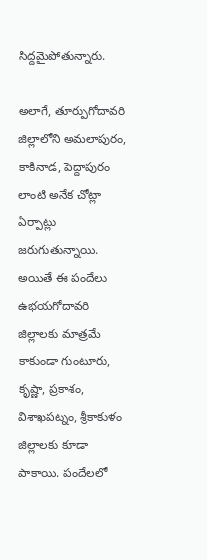సిద్దమైపోతున్నారు.

అలాగే, తూర్పుగోదావరి జిల్లాలోని అమలాపురం, కాకినాడ, పెద్దాపురం లాంటి అనేక చోట్లా ఏర్పాట్లు జరుగుతున్నాయి. అయితే ఈ పందేలు ఉభయగోదావరి జిల్లాలకు మాత్రమే కాకుండా గుంటూరు, కృష్ణా, ప్రకాశం, విశాఖపట్నం, శ్రీకాకుళం జిల్లాలకు కూడా పాకాయి. పందేలలో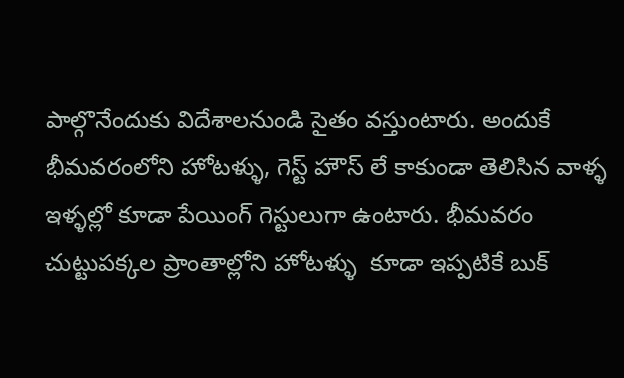పాల్గొనేందుకు విదేశాలనుండి సైతం వస్తుంటారు. అందుకే భీమవరంలోని హోటళ్ళు, గెస్ట్ హౌస్ లే కాకుండా తెలిసిన వాళ్ళ ఇళ్ళల్లో కూడా పేయింగ్ గెస్టులుగా ఉంటారు. భీమవరం చుట్టుపక్కల ప్రాంతాల్లోని హోటళ్ళు  కూడా ఇప్పటికే బుక్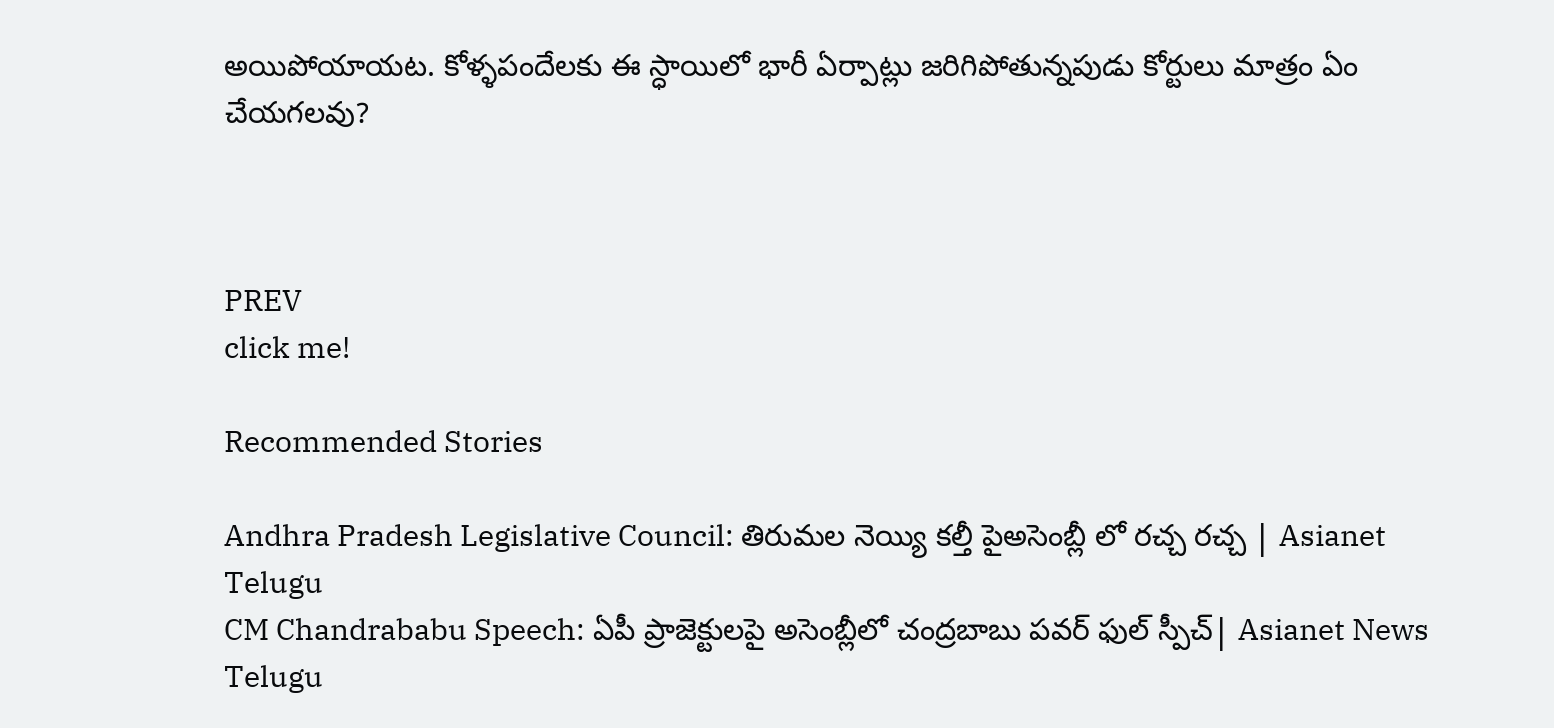అయిపోయాయట. కోళ్ళపందేలకు ఈ స్ధాయిలో భారీ ఏర్పాట్లు జరిగిపోతున్నపుడు కోర్టులు మాత్రం ఏం చేయగలవు?



PREV
click me!

Recommended Stories

Andhra Pradesh Legislative Council: తిరుమల నెయ్యి కల్తీ పైఅసెంబ్లీ లో రచ్చ రచ్చ | Asianet Telugu
CM Chandrababu Speech: ఏపీ ప్రాజెక్టులపై అసెంబ్లీలో చంద్రబాబు పవర్ ఫుల్ స్పీచ్| Asianet News Telugu